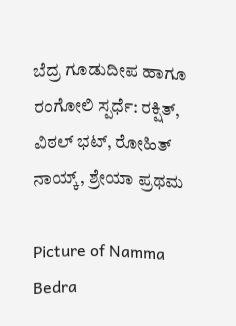ಬೆದ್ರ ಗೂಡುದೀಪ ಹಾಗೂ ರಂಗೋಲಿ ಸ್ಪರ್ಧೆ: ರಕ್ಷಿತ್, ವಿಠಲ್ ಭಟ್, ರೋಹಿತ್ ನಾಯ್ಕ್, ಶ್ರೇಯಾ ಪ್ರಥಮ

Picture of Namma Bedra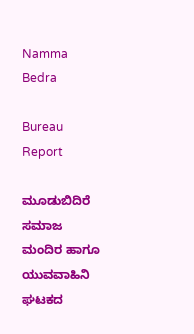Namma Bedra

Bureau Report

ಮೂಡುಬಿದಿರೆ ಸಮಾಜ ಮಂದಿರ ಹಾಗೂ ಯುವವಾಹಿನಿ ಘಟಕದ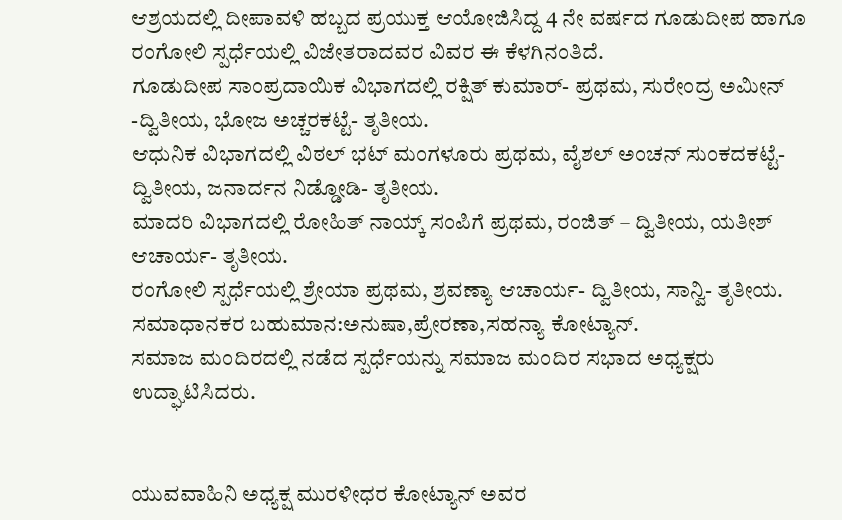ಆಶ್ರಯದಲ್ಲಿ ದೀಪಾವಳಿ ಹಬ್ಬದ ಪ್ರಯುಕ್ತ ಆಯೋಜಿಸಿದ್ದ 4 ನೇ ವರ್ಷದ ಗೂಡುದೀಪ ಹಾಗೂ ರಂಗೋಲಿ ಸ್ಪರ್ಧೆಯಲ್ಲಿ ವಿಜೇತರಾದವರ ವಿವರ ಈ ಕೆಳಗಿನಂತಿದೆ.
ಗೂಡುದೀಪ ಸಾಂಪ್ರದಾಯಿಕ ವಿಭಾಗದಲ್ಲಿ ರಕ್ಷಿತ್ ಕುಮಾರ್- ಪ್ರಥಮ, ಸುರೇಂದ್ರ ಅಮೀನ್ -ದ್ವಿತೀಯ, ಭೋಜ ಅಚ್ಚರಕಟ್ಟೆ- ತೃತೀಯ.
ಆಧುನಿಕ ವಿಭಾಗದಲ್ಲಿ ವಿಠಲ್ ಭಟ್ ಮಂಗಳೂರು ಪ್ರಥಮ, ವೈಶಲ್ ಅಂಚನ್ ಸುಂಕದಕಟ್ಟೆ- ದ್ವಿತೀಯ, ಜನಾರ್ದನ ನಿಡ್ಡೋಡಿ- ತೃತೀಯ.
ಮಾದರಿ ವಿಭಾಗದಲ್ಲಿ ರೋಹಿತ್ ನಾಯ್ಕ್ ಸಂಪಿಗೆ ಪ್ರಥಮ, ರಂಜಿತ್ – ದ್ವಿತೀಯ, ಯತೀಶ್ ಆಚಾರ್ಯ- ತೃತೀಯ.
ರಂಗೋಲಿ ಸ್ಪರ್ಧೆಯಲ್ಲಿ ಶ್ರೇಯಾ ಪ್ರಥಮ, ಶ್ರವಣ್ಯಾ ಆಚಾರ್ಯ- ದ್ವಿತೀಯ, ಸಾನ್ವಿ- ತೃತೀಯ.
ಸಮಾಧಾನಕರ ಬಹುಮಾನ:ಅನುಷಾ,ಪ್ರೇರಣಾ,ಸಹನ್ಯಾ ಕೋಟ್ಯಾನ್.
ಸಮಾಜ ಮಂದಿರದಲ್ಲಿ ನಡೆದ ಸ್ಪರ್ಧೆಯನ್ನು ಸಮಾಜ ಮಂದಿರ ಸಭಾದ ಅಧ್ಯಕ್ಷರು ಉದ್ಘಾಟಿಸಿದರು.


ಯುವವಾಹಿನಿ ಅಧ್ಯಕ್ಷ ಮುರಳೀಧರ ಕೋಟ್ಯಾನ್ ಅವರ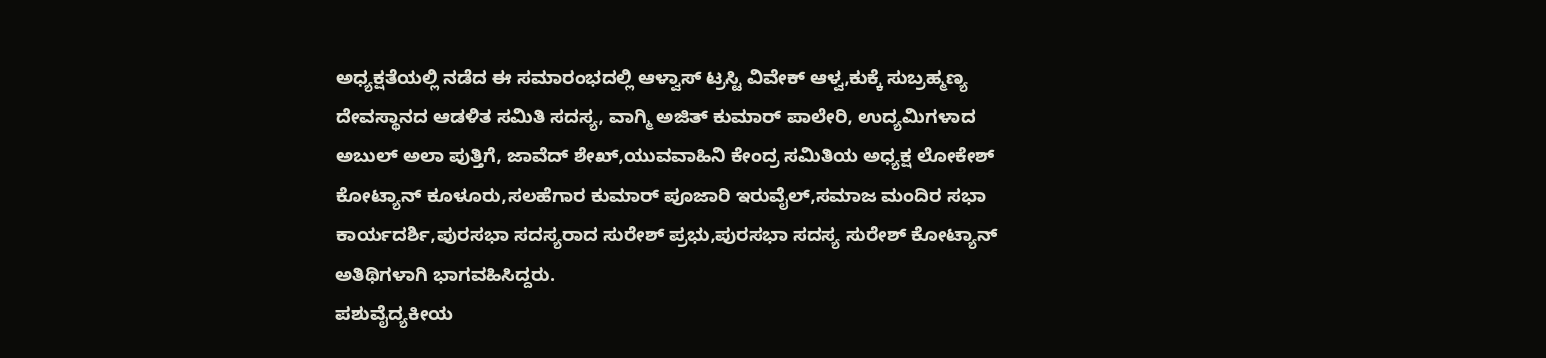ಅಧ್ಯಕ್ಷತೆಯಲ್ಲಿ ನಡೆದ ಈ ಸಮಾರಂಭದಲ್ಲಿ ಆಳ್ವಾಸ್ ಟ್ರಸ್ಟಿ ವಿವೇಕ್ ಆಳ್ವ,ಕುಕ್ಕೆ ಸುಬ್ರಹ್ಮಣ್ಯ ದೇವಸ್ಥಾನದ ಆಡಳಿತ ಸಮಿತಿ ಸದಸ್ಯ, ವಾಗ್ಮಿ ಅಜಿತ್ ಕುಮಾರ್ ಪಾಲೇರಿ, ಉದ್ಯಮಿಗಳಾದ ಅಬುಲ್ ಅಲಾ ಪುತ್ತಿಗೆ, ಜಾವೆದ್ ಶೇಖ್,ಯುವವಾಹಿನಿ ಕೇಂದ್ರ ಸಮಿತಿಯ ಅಧ್ಯಕ್ಷ ಲೋಕೇಶ್ ಕೋಟ್ಯಾನ್ ಕೂಳೂರು,ಸಲಹೆಗಾರ ಕುಮಾರ್ ಪೂಜಾರಿ ಇರುವೈಲ್,ಸಮಾಜ ಮಂದಿರ ಸಭಾ ಕಾರ್ಯದರ್ಶಿ,ಪುರಸಭಾ ಸದಸ್ಯರಾದ ಸುರೇಶ್ ಪ್ರಭು,ಪುರಸಭಾ ಸದಸ್ಯ ಸುರೇಶ್ ಕೋಟ್ಯಾನ್ ಅತಿಥಿಗಳಾಗಿ ಭಾಗವಹಿಸಿದ್ದರು.
ಪಶುವೈದ್ಯಕೀಯ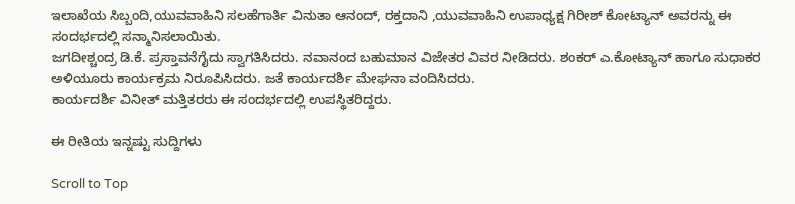ಇಲಾಖೆಯ ಸಿಬ್ಬಂದಿ,ಯುವವಾಹಿನಿ ಸಲಹೆಗಾರ್ತಿ ವಿನುತಾ ಆನಂದ್, ರಕ್ತದಾನಿ ,ಯುವವಾಹಿನಿ ಉಪಾಧ್ಯಕ್ಷ ಗಿರೀಶ್ ಕೋಟ್ಯಾನ್ ಅವರನ್ನು ಈ ಸಂದರ್ಭದಲ್ಲಿ ಸನ್ಮಾನಿಸಲಾಯಿತು.
ಜಗದೀಶ್ಚಂದ್ರ ಡಿ.ಕೆ. ಪ್ರಸ್ತಾವನೆಗೈದು ಸ್ವಾಗತಿಸಿದರು. ನವಾನಂದ ಬಹುಮಾನ ವಿಜೇತರ ವಿವರ ನೀಡಿದರು. ಶಂಕರ್ ಎ.ಕೋಟ್ಯಾನ್ ಹಾಗೂ ಸುಧಾಕರ ಅಳಿಯೂರು ಕಾರ್ಯಕ್ರಮ ನಿರೂಪಿಸಿದರು. ಜತೆ ಕಾರ್ಯದರ್ಶಿ ಮೇಘನಾ ವಂದಿಸಿದರು.
ಕಾರ್ಯದರ್ಶಿ ವಿನೀತ್ ಮತ್ತಿತರರು ಈ ಸಂದರ್ಭದಲ್ಲಿ ಉಪಸ್ಥಿತರಿದ್ದರು.

ಈ ರೀತಿಯ ಇನ್ನಷ್ಟು ಸುದ್ದಿಗಳು

Scroll to Top